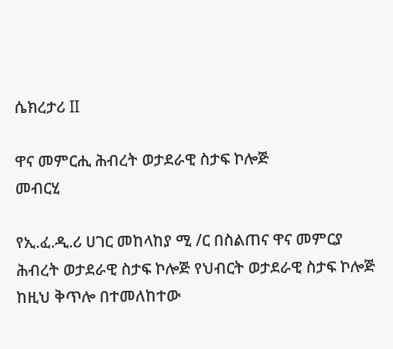ሴክረታሪ II

ዋና መምርሒ ሕብረት ወታደራዊ ስታፍ ኮሎጅ
መብርሂ

የኢ.ፈ.ዲ.ሪ ሀገር መከላከያ ሚ /ር በስልጠና ዋና መምርያ ሕብረት ወታደራዊ ስታፍ ኮሎጅ የህብርት ወታደራዊ ስታፍ ኮሎጅ ከዚህ ቅጥሎ በተመለከተው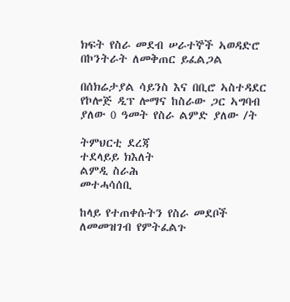ክፍት የስራ መደብ ሠራተኞች ኣወዳድሮ በኮንትራት ለመቅጠር ይፈልጋል

በሰክሬታያል ሳይንስ እና በቢሮ ኣስተዳደር የኮሎጅ ዲፕ ሎማና ከስራው ጋር ኣግባብ ያለው 0 ዓመት የስራ ልምድ ያለው /ት

ትምህርቲ ደረጃ
ተደላይይ ክእለት
ልምዲ ስራሕ
መተሓሳሰቢ

ከላይ የተጠቀሱትን የስራ መደቦች ለመመዝገብ የምትፈልጉ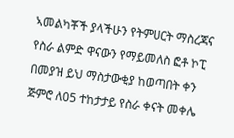ኣመልካቾች ያላችሁን የትምሀርት ማስረጃና የስራ ልምድ ዋናውን የማይመለስ ፎቶ ኮፒ በመያዝ ይህ ማስታውቂያ ከወጣበት ቀን ጅምሮ ለ05 ተከታታይ የስራ ቀናት መቀሌ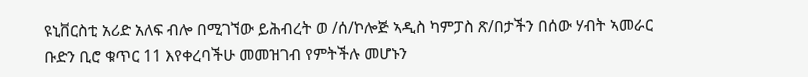ዩኒቨርስቲ አሪድ አለፍ ብሎ በሚገኘው ይሕብረት ወ /ሰ/ኮሎጅ ኣዲስ ካምፓስ ጽ/በታችን በሰው ሃብት ኣመራር ቡድን ቢሮ ቁጥር 11 እየቀረባችሁ መመዝገብ የምትችሉ መሆኑን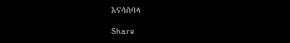እናሳስባላ

Share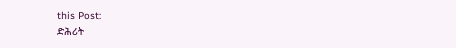this Post:
ድሕሪት